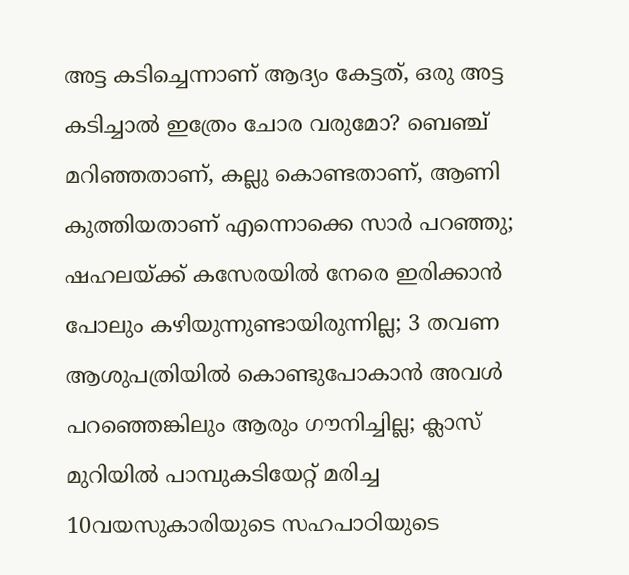അട്ട കടിച്ചെന്നാണ് ആദ്യം കേട്ടത്, ഒരു അട്ട കടിച്ചാല്‍ ഇത്രേം ചോര വരുമോ? ബെഞ്ച് മറിഞ്ഞതാണ്, കല്ലു കൊണ്ടതാണ്, ആണി കുത്തിയതാണ് എന്നൊക്കെ സാര്‍ പറഞ്ഞു; ഷഹലയ്ക്ക് കസേരയില്‍ നേരെ ഇരിക്കാന്‍ പോലും കഴിയുന്നുണ്ടായിരുന്നില്ല; 3 തവണ ആശുപത്രിയില്‍ കൊണ്ടുപോകാന്‍ അവള്‍ പറഞ്ഞെങ്കിലും ആരും ഗൗനിച്ചില്ല; ക്ലാസ് മുറിയില്‍ പാമ്പുകടിയേറ്റ് മരിച്ച 10വയസുകാരിയുടെ സഹപാഠിയുടെ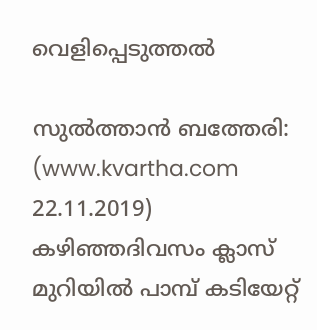വെളിപ്പെടുത്തല്‍

സുല്‍ത്താന്‍ ബത്തേരി: (www.kvartha.com 22.11.2019) കഴിഞ്ഞദിവസം ക്ലാസ് മുറിയില്‍ പാമ്പ് കടിയേറ്റ്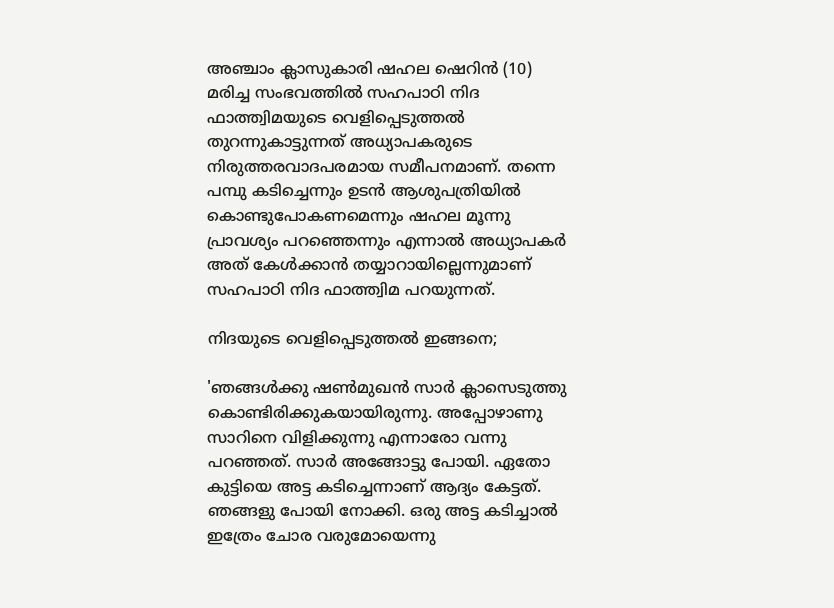അഞ്ചാം ക്ലാസുകാരി ഷഹല ഷെറിന്‍ (10) മരിച്ച സംഭവത്തില്‍ സഹപാഠി നിദ ഫാത്ത്വിമയുടെ വെളിപ്പെടുത്തല്‍ തുറന്നുകാട്ടുന്നത് അധ്യാപകരുടെ നിരുത്തരവാദപരമായ സമീപനമാണ്. തന്നെ പമ്പു കടിച്ചെന്നും ഉടന്‍ ആശുപത്രിയില്‍ കൊണ്ടുപോകണമെന്നും ഷഹല മൂന്നു പ്രാവശ്യം പറഞ്ഞെന്നും എന്നാല്‍ അധ്യാപകര്‍ അത് കേള്‍ക്കാന്‍ തയ്യാറായില്ലെന്നുമാണ് സഹപാഠി നിദ ഫാത്ത്വിമ പറയുന്നത്.

നിദയുടെ വെളിപ്പെടുത്തല്‍ ഇങ്ങനെ;

'ഞങ്ങള്‍ക്കു ഷണ്‍മുഖന്‍ സാര്‍ ക്ലാസെടുത്തു കൊണ്ടിരിക്കുകയായിരുന്നു. അപ്പോഴാണു സാറിനെ വിളിക്കുന്നു എന്നാരോ വന്നു പറഞ്ഞത്. സാര്‍ അങ്ങോട്ടു പോയി. ഏതോ കുട്ടിയെ അട്ട കടിച്ചെന്നാണ് ആദ്യം കേട്ടത്. ഞങ്ങളു പോയി നോക്കി. ഒരു അട്ട കടിച്ചാല്‍ ഇത്രേം ചോര വരുമോയെന്നു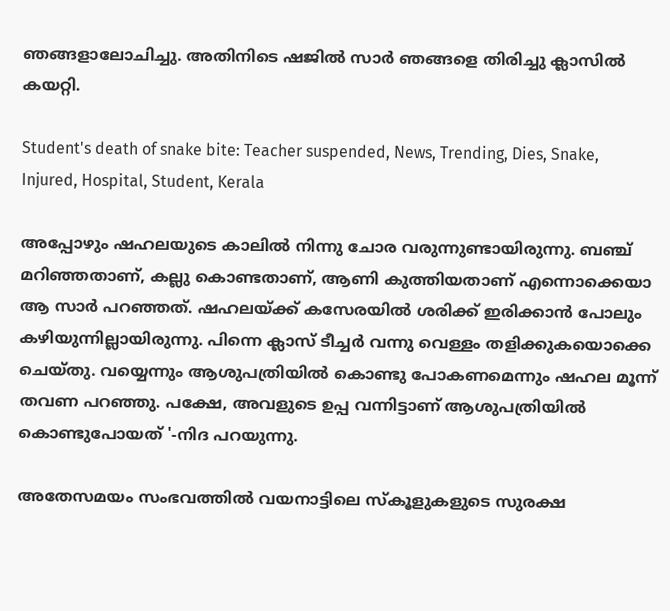ഞങ്ങളാലോചിച്ചു. അതിനിടെ ഷജില്‍ സാര്‍ ഞങ്ങളെ തിരിച്ചു ക്ലാസില്‍ കയറ്റി.

Student's death of snake bite: Teacher suspended, News, Trending, Dies, Snake, Injured, Hospital, Student, Kerala

അപ്പോഴും ഷഹലയുടെ കാലില്‍ നിന്നു ചോര വരുന്നുണ്ടായിരുന്നു. ബഞ്ച് മറിഞ്ഞതാണ്, കല്ലു കൊണ്ടതാണ്, ആണി കുത്തിയതാണ് എന്നൊക്കെയാ ആ സാര്‍ പറഞ്ഞത്. ഷഹലയ്ക്ക് കസേരയില്‍ ശരിക്ക് ഇരിക്കാന്‍ പോലും കഴിയുന്നില്ലായിരുന്നു. പിന്നെ ക്ലാസ് ടീച്ചര്‍ വന്നു വെള്ളം തളിക്കുകയൊക്കെ ചെയ്തു. വയ്യെന്നും ആശുപത്രിയില്‍ കൊണ്ടു പോകണമെന്നും ഷഹല മൂന്ന് തവണ പറഞ്ഞു. പക്ഷേ, അവളുടെ ഉപ്പ വന്നിട്ടാണ് ആശുപത്രിയില്‍ കൊണ്ടുപോയത് '-നിദ പറയുന്നു.

അതേസമയം സംഭവത്തില്‍ വയനാട്ടിലെ സ്‌കൂളുകളുടെ സുരക്ഷ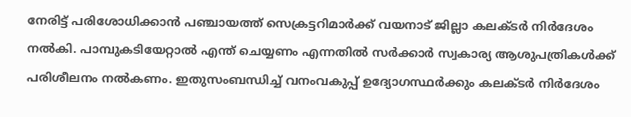നേരിട്ട് പരിശോധിക്കാന്‍ പഞ്ചായത്ത് സെക്രട്ടറിമാര്‍ക്ക് വയനാട് ജില്ലാ കലക്ടര്‍ നിര്‍ദേശം നല്‍കി. പാമ്പുകടിയേറ്റാല്‍ എന്ത് ചെയ്യണം എന്നതില്‍ സര്‍ക്കാര്‍ സ്വകാര്യ ആശുപത്രികള്‍ക്ക് പരിശീലനം നല്‍കണം. ഇതുസംബന്ധിച്ച് വനംവകുപ്പ് ഉദ്യോഗസ്ഥര്‍ക്കും കലക്ടര്‍ നിര്‍ദേശം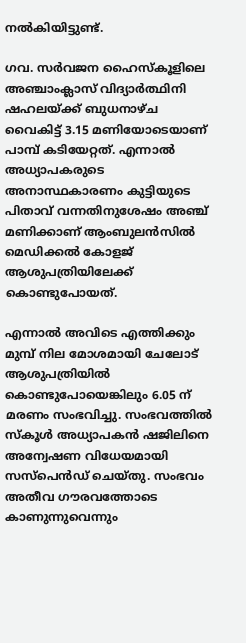നല്‍കിയിട്ടുണ്ട്.

ഗവ. സര്‍വജന ഹൈസ്‌കൂളിലെ അഞ്ചാംക്ലാസ് വിദ്യാര്‍ത്ഥിനി ഷഹലയ്ക്ക് ബുധനാഴ്ച വൈകിട്ട് 3.15 മണിയോടെയാണ് പാമ്പ് കടിയേറ്റത്. എന്നാല്‍ അധ്യാപകരുടെ അനാസ്ഥകാരണം കുട്ടിയുടെ പിതാവ് വന്നതിനുശേഷം അഞ്ച് മണിക്കാണ് ആംബുലന്‍സില്‍ മെഡിക്കല്‍ കോളജ് ആശുപത്രിയിലേക്ക് കൊണ്ടുപോയത്.

എന്നാല്‍ അവിടെ എത്തിക്കും മുമ്പ് നില മോശമായി ചേലോട് ആശുപത്രിയില്‍ കൊണ്ടുപോയെങ്കിലും 6.05 ന് മരണം സംഭവിച്ചു. സംഭവത്തില്‍ സ്‌കൂള്‍ അധ്യാപകന്‍ ഷജിലിനെ അന്വേഷണ വിധേയമായി സസ്‌പെന്‍ഡ് ചെയ്തു. സംഭവം അതീവ ഗൗരവത്തോടെ കാണുന്നുവെന്നും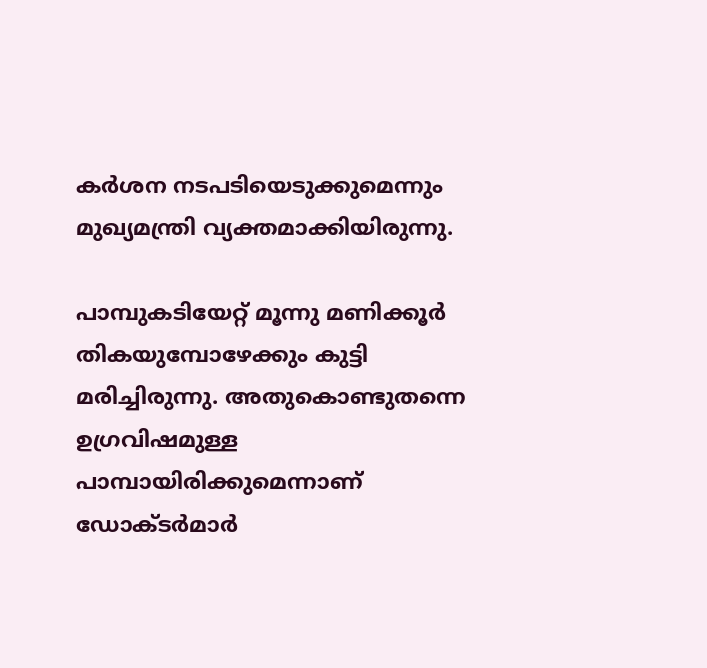കര്‍ശന നടപടിയെടുക്കുമെന്നും മുഖ്യമന്ത്രി വ്യക്തമാക്കിയിരുന്നു.

പാമ്പുകടിയേറ്റ് മൂന്നു മണിക്കൂര്‍ തികയുമ്പോഴേക്കും കുട്ടി മരിച്ചിരുന്നു. അതുകൊണ്ടുതന്നെ ഉഗ്രവിഷമുള്ള പാമ്പായിരിക്കുമെന്നാണ് ഡോക്ടര്‍മാര്‍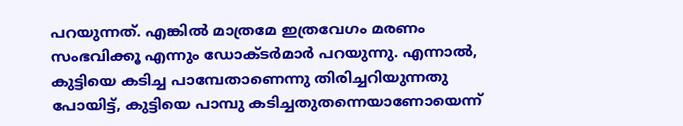പറയുന്നത്. എങ്കില്‍ മാത്രമേ ഇത്രവേഗം മരണം സംഭവിക്കൂ എന്നും ഡോക്ടര്‍മാര്‍ പറയുന്നു. എന്നാല്‍, കുട്ടിയെ കടിച്ച പാമ്പേതാണെന്നു തിരിച്ചറിയുന്നതു പോയിട്ട്, കുട്ടിയെ പാമ്പു കടിച്ചതുതന്നെയാണോയെന്ന്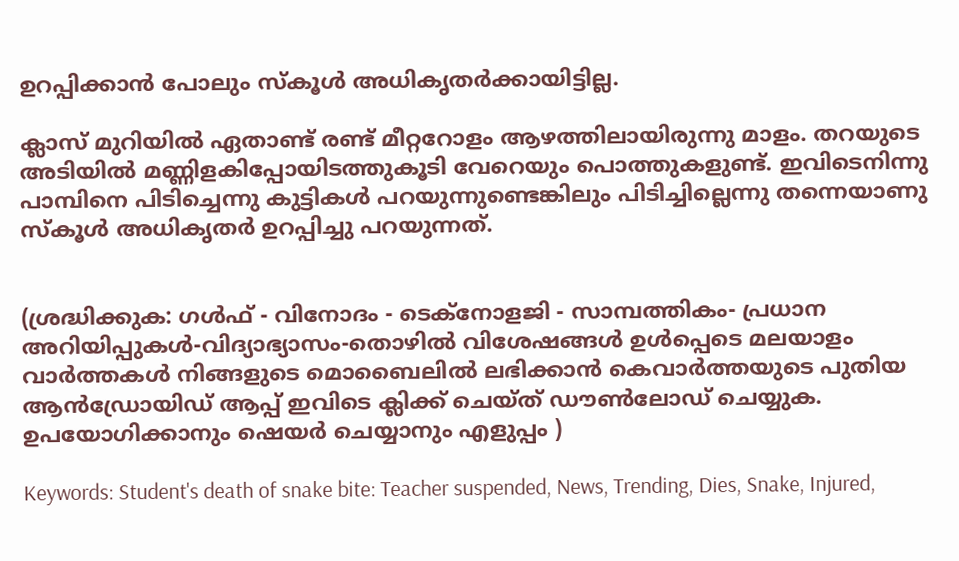ഉറപ്പിക്കാന്‍ പോലും സ്‌കൂള്‍ അധികൃതര്‍ക്കായിട്ടില്ല.

ക്ലാസ് മുറിയില്‍ ഏതാണ്ട് രണ്ട് മീറ്ററോളം ആഴത്തിലായിരുന്നു മാളം. തറയുടെ അടിയില്‍ മണ്ണിളകിപ്പോയിടത്തുകൂടി വേറെയും പൊത്തുകളുണ്ട്. ഇവിടെനിന്നു പാമ്പിനെ പിടിച്ചെന്നു കുട്ടികള്‍ പറയുന്നുണ്ടെങ്കിലും പിടിച്ചില്ലെന്നു തന്നെയാണു സ്‌കൂള്‍ അധികൃതര്‍ ഉറപ്പിച്ചു പറയുന്നത്.


(ശ്രദ്ധിക്കുക: ഗൾഫ് - വിനോദം - ടെക്നോളജി - സാമ്പത്തികം- പ്രധാന അറിയിപ്പുകൾ-വിദ്യാഭ്യാസം-തൊഴിൽ വിശേഷങ്ങൾ ഉൾപ്പെടെ മലയാളം വാർത്തകൾ നിങ്ങളുടെ മൊബൈലിൽ ലഭിക്കാൻ കെവാർത്തയുടെ പുതിയ ആൻഡ്രോയിഡ് ആപ്പ് ഇവിടെ ക്ലിക്ക് ചെയ്ത് ഡൗൺലോഡ് ചെയ്യുക. ഉപയോഗിക്കാനും ഷെയർ ചെയ്യാനും എളുപ്പം )

Keywords: Student's death of snake bite: Teacher suspended, News, Trending, Dies, Snake, Injured,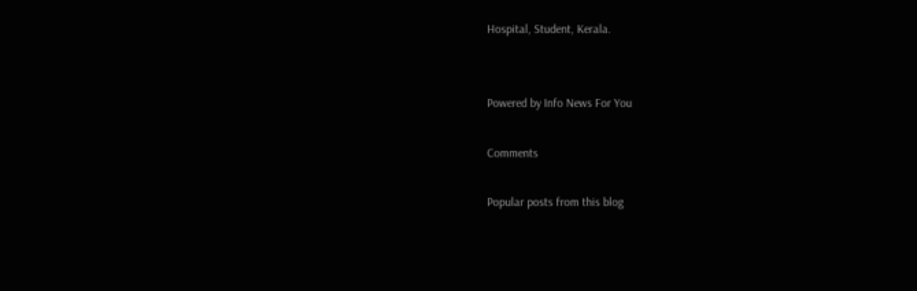Hospital, Student, Kerala.


Powered by Info News For You

Comments

Popular posts from this blog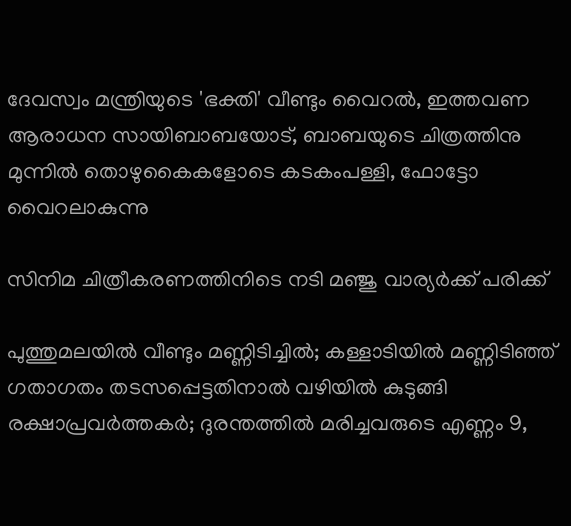ദേവസ്വം മന്ത്രിയുടെ 'ഭക്തി' വീണ്ടും വൈറല്‍, ഇത്തവണ ആരാധന സായിബാബയോട്, ബാബയുടെ ചിത്രത്തിനു മുന്നില്‍ തൊഴുകൈകളോടെ കടകംപള്ളി, ഫോട്ടോ വൈറലാകുന്നു

സിനിമ ചിത്രീകരണത്തിനിടെ നടി മഞ്ജു വാര്യര്‍ക്ക് പരിക്ക്

പുത്തുമലയില്‍ വീണ്ടും മണ്ണിടിച്ചില്‍; കള്ളാടിയില്‍ മണ്ണിടിഞ്ഞ് ഗതാഗതം തടസപ്പെട്ടതിനാല്‍ വഴിയില്‍ കുടുങ്ങി രക്ഷാപ്രവര്‍ത്തകര്‍; ദുരന്തത്തില്‍ മരിച്ചവരുടെ എണ്ണം 9,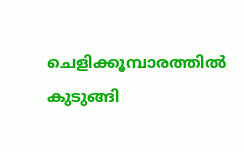ചെളിക്കൂമ്പാരത്തില്‍ കുടുങ്ങി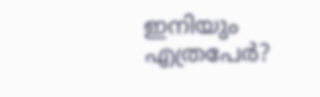ഇനിയും എത്രപേര്‍?